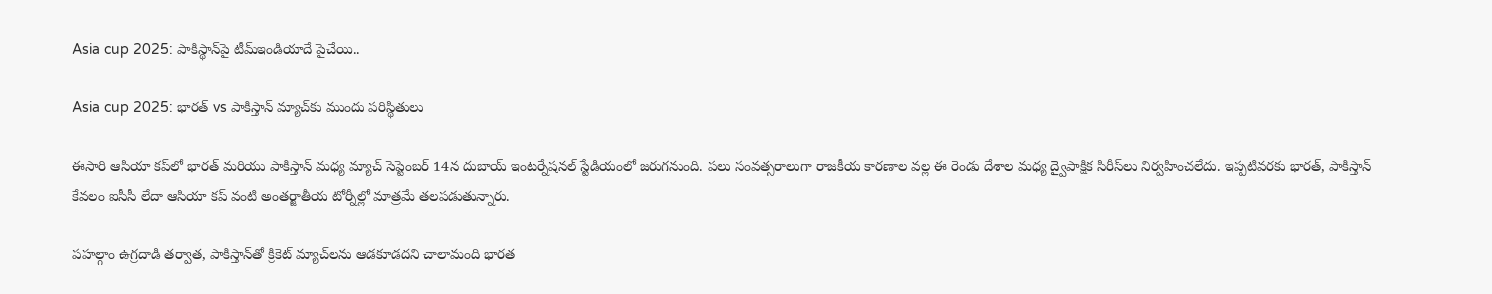Asia cup 2025: పాకిస్థాన్‌పై టీమ్ఇండియాదే పైచేయి..

Asia cup 2025: భారత్‌ vs పాకిస్తాన్ మ్యాచ్‌కు ముందు పరిస్థితులు

ఈసారి ఆసియా కప్‌లో భారత్‌ మరియు పాకిస్తాన్‌ మధ్య మ్యాచ్‌ సెప్టెంబర్‌ 14న దుబాయ్ ఇంటర్నేషనల్ స్టేడియంలో జరుగనుంది. పలు సంవత్సరాలుగా రాజకీయ కారణాల వల్ల ఈ రెండు దేశాల మధ్య ద్వైపాక్షిక సిరీస్‌లు నిర్వహించలేదు. ఇప్పటివరకు భారత్, పాకిస్తాన్‌ కేవలం ఐసీసీ లేదా ఆసియా కప్ వంటి అంతర్జాతీయ టోర్నీల్లో మాత్రమే తలపడుతున్నారు.

పహల్గాం ఉగ్రదాడి తర్వాత, పాకిస్తాన్‌తో క్రికెట్ మ్యాచ్‌లను ఆడకూడదని చాలామంది భారత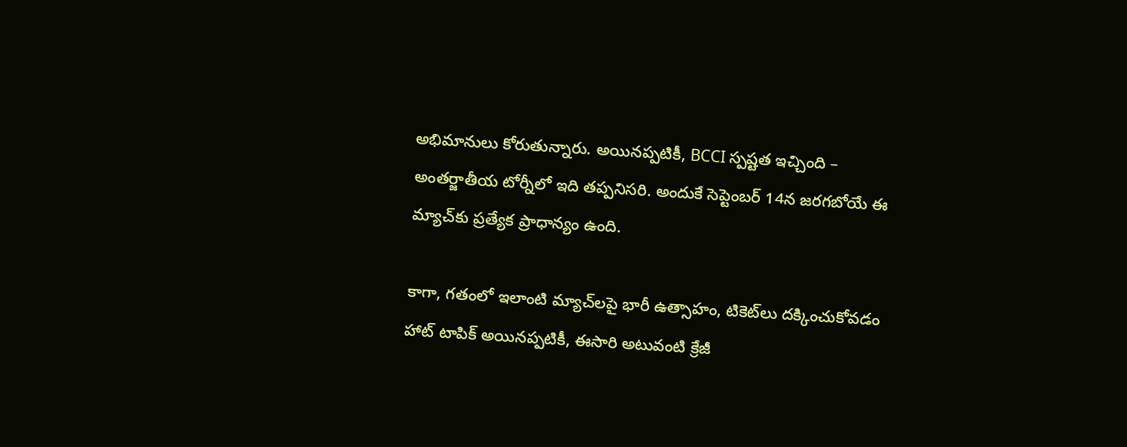అభిమానులు కోరుతున్నారు. అయినప్పటికీ, BCCI స్పష్టత ఇచ్చింది – అంతర్జాతీయ టోర్నీలో ఇది తప్పనిసరి. అందుకే సెప్టెంబర్ 14న జరగబోయే ఈ మ్యాచ్‌కు ప్రత్యేక ప్రాధాన్యం ఉంది.

కాగా, గతంలో ఇలాంటి మ్యాచ్‌లపై భారీ ఉత్సాహం, టికెట్‌లు దక్కించుకోవడం హాట్‌ టాపిక్‌ అయినప్పటికీ, ఈసారి అటువంటి క్రేజీ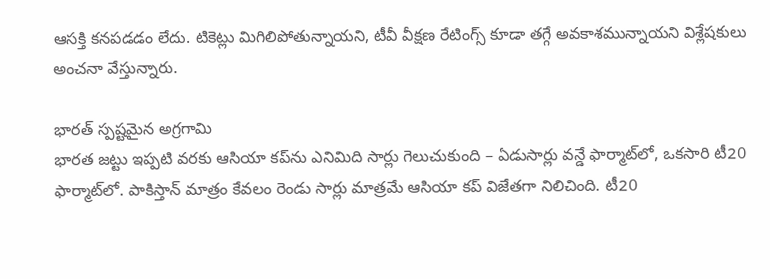ఆసక్తి కనపడడం లేదు. టికెట్లు మిగిలిపోతున్నాయని, టీవీ వీక్షణ రేటింగ్స్ కూడా తగ్గే అవకాశమున్నాయని విశ్లేషకులు అంచనా వేస్తున్నారు.

భారత్‌ స్పష్టమైన అగ్రగామి
భారత జట్టు ఇప్పటి వరకు ఆసియా కప్‌ను ఎనిమిది సార్లు గెలుచుకుంది – ఏడుసార్లు వన్డే ఫార్మాట్‌లో, ఒకసారి టీ20 ఫార్మాట్‌లో. పాకిస్తాన్‌ మాత్రం కేవలం రెండు సార్లు మాత్రమే ఆసియా కప్ విజేతగా నిలిచింది. టీ20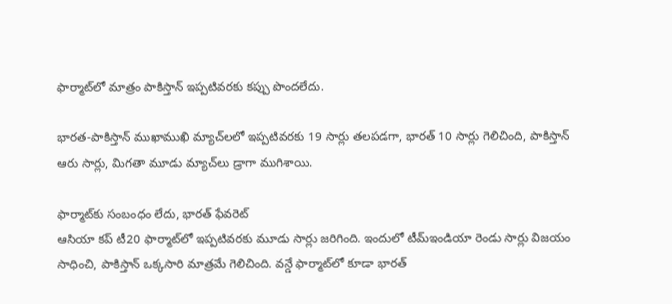ఫార్మాట్‌లో మాత్రం పాకిస్తాన్‌ ఇప్పటివరకు కప్పు పొందలేదు.

భారత-పాకిస్తాన్‌ ముఖాముఖి మ్యాచ్‌లలో ఇప్పటివరకు 19 సార్లు తలపడగా, భారత్‌ 10 సార్లు గెలిచింది, పాకిస్తాన్‌ ఆరు సార్లు, మిగతా మూడు మ్యాచ్‌లు డ్రాగా ముగిశాయి.

ఫార్మాట్‌కు సంబంధం లేదు, భారత్‌ ఫేవరెట్
ఆసియా కప్ టీ20 ఫార్మాట్‌లో ఇప్పటివరకు మూడు సార్లు జరిగింది. ఇందులో టీమ్‌ఇండియా రెండు సార్లు విజయం సాధించి, పాకిస్తాన్‌ ఒక్కసారి మాత్రమే గెలిచింది. వన్డే ఫార్మాట్‌లో కూడా భారత్‌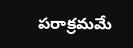పరాక్రమమే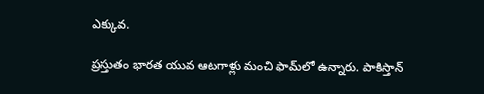ఎక్కువ.

ప్రస్తుతం భారత యువ ఆటగాళ్లు మంచి ఫామ్‌లో ఉన్నారు. పాకిస్తాన్‌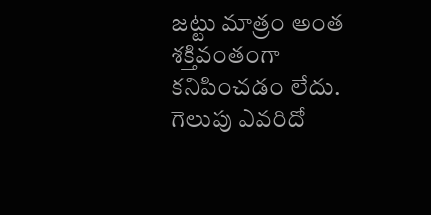జట్టు మాత్రం అంత శక్తివంతంగా కనిపించడం లేదు. గెలుపు ఎవరిదో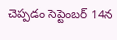చెప్పడం సెప్టెంబర్‌ 14న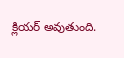క్లియర్‌ అవుతుంది.